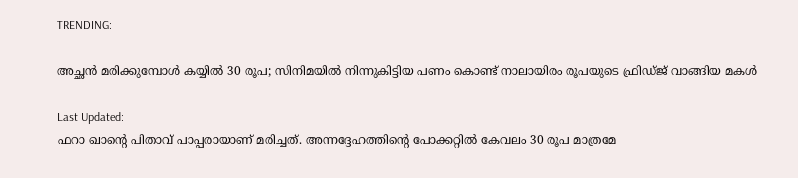TRENDING:

അച്ഛൻ മരിക്കുമ്പോൾ കയ്യിൽ 30 രൂപ; സിനിമയിൽ നിന്നുകിട്ടിയ പണം കൊണ്ട് നാലായിരം രൂപയുടെ ഫ്രിഡ്ജ് വാങ്ങിയ മകൾ

Last Updated:
ഫറാ ഖാന്റെ പിതാവ് പാപ്പരായാണ് മരിച്ചത്. അന്നദ്ദേഹത്തിന്റെ പോക്കറ്റിൽ കേവലം 30 രൂപ മാത്രമേ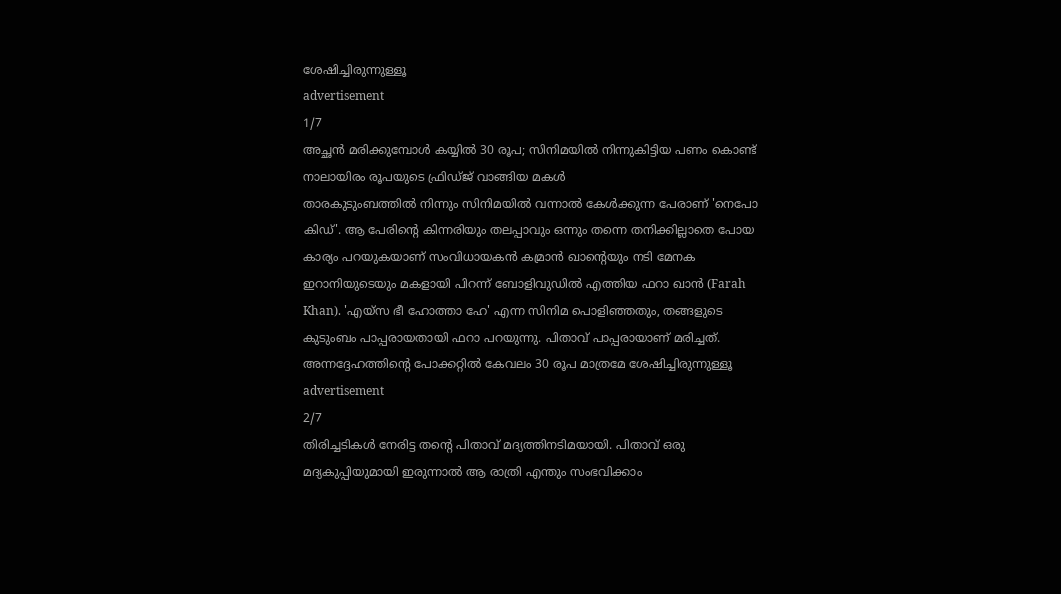ശേഷിച്ചിരുന്നുള്ളൂ
advertisement
1/7
അച്ഛൻ മരിക്കുമ്പോൾ കയ്യിൽ 30 രൂപ; സിനിമയിൽ നിന്നുകിട്ടിയ പണം കൊണ്ട് നാലായിരം രൂപയുടെ ഫ്രിഡ്ജ് വാങ്ങിയ മകൾ
താരകുടുംബത്തിൽ നിന്നും സിനിമയിൽ വന്നാൽ കേൾക്കുന്ന പേരാണ് 'നെപോ കിഡ്'. ആ പേരിന്റെ കിന്നരിയും തലപ്പാവും ഒന്നും തന്നെ തനിക്കില്ലാതെ പോയ കാര്യം പറയുകയാണ് സംവിധായകൻ കമ്രാൻ ഖാന്റെയും നടി മേനക ഇറാനിയുടെയും മകളായി പിറന്ന് ബോളിവുഡിൽ എത്തിയ ഫറാ ഖാൻ (Farah Khan). 'എയ്‌സ ഭീ ഹോത്താ ഹേ' എന്ന സിനിമ പൊളിഞ്ഞതും, തങ്ങളുടെ കുടുംബം പാപ്പരായതായി ഫറാ പറയുന്നു. പിതാവ് പാപ്പരായാണ് മരിച്ചത്. അന്നദ്ദേഹത്തിന്റെ പോക്കറ്റിൽ കേവലം 30 രൂപ മാത്രമേ ശേഷിച്ചിരുന്നുള്ളൂ
advertisement
2/7
തിരിച്ചടികൾ നേരിട്ട തന്റെ പിതാവ് മദ്യത്തിനടിമയായി. പിതാവ് ഒരു മദ്യകുപ്പിയുമായി ഇരുന്നാൽ ആ രാത്രി എന്തും സംഭവിക്കാം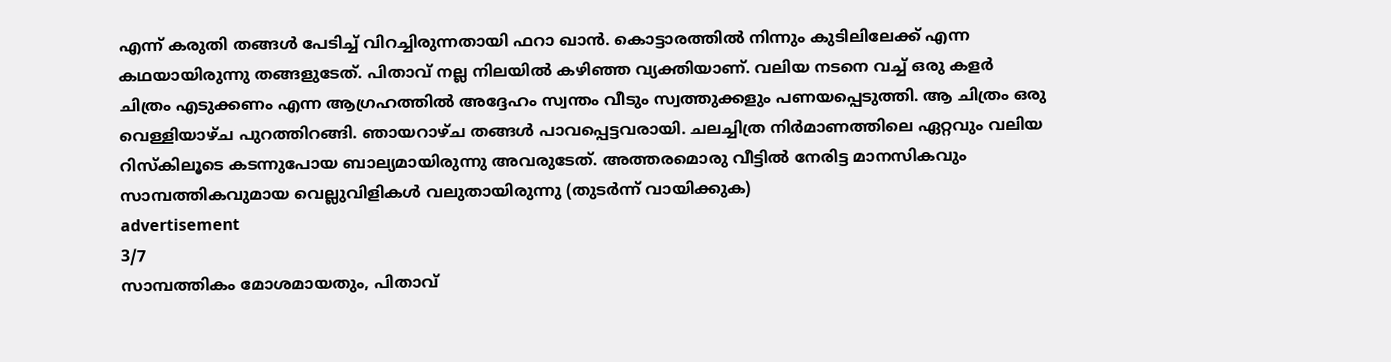എന്ന്‌ കരുതി തങ്ങൾ പേടിച്ച് വിറച്ചിരുന്നതായി ഫറാ ഖാൻ. കൊട്ടാരത്തിൽ നിന്നും കുടിലിലേക്ക് എന്ന കഥയായിരുന്നു തങ്ങളുടേത്. പിതാവ് നല്ല നിലയിൽ കഴിഞ്ഞ വ്യക്തിയാണ്. വലിയ നടനെ വച്ച് ഒരു കളർ ചിത്രം എടുക്കണം എന്ന ആഗ്രഹത്തിൽ അദ്ദേഹം സ്വന്തം വീടും സ്വത്തുക്കളും പണയപ്പെടുത്തി. ആ ചിത്രം ഒരു വെള്ളിയാഴ്ച പുറത്തിറങ്ങി. ഞായറാഴ്ച തങ്ങൾ പാവപ്പെട്ടവരായി. ചലച്ചിത്ര നിർമാണത്തിലെ ഏറ്റവും വലിയ റിസ്കിലൂടെ കടന്നുപോയ ബാല്യമായിരുന്നു അവരുടേത്. അത്തരമൊരു വീട്ടിൽ നേരിട്ട മാനസികവും സാമ്പത്തികവുമായ വെല്ലുവിളികൾ വലുതായിരുന്നു (തുടർന്ന് വായിക്കുക)
advertisement
3/7
സാമ്പത്തികം മോശമായതും, പിതാവ്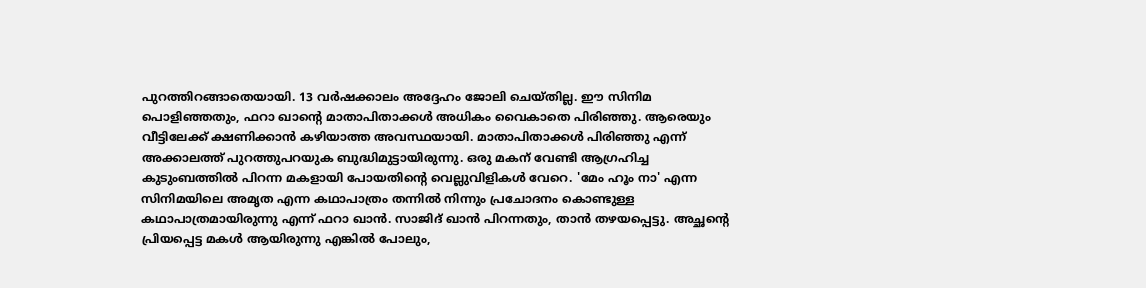പുറത്തിറങ്ങാതെയായി. 13 വർഷക്കാലം അദ്ദേഹം ജോലി ചെയ്തില്ല. ഈ സിനിമ പൊളിഞ്ഞതും, ഫറാ ഖാന്റെ മാതാപിതാക്കൾ അധികം വൈകാതെ പിരിഞ്ഞു. ആരെയും വീട്ടിലേക്ക് ക്ഷണിക്കാൻ കഴിയാത്ത അവസ്ഥയായി. മാതാപിതാക്കൾ പിരിഞ്ഞു എന്ന്‌ അക്കാലത്ത് പുറത്തുപറയുക ബുദ്ധിമുട്ടായിരുന്നു. ഒരു മകന് വേണ്ടി ആഗ്രഹിച്ച കുടുംബത്തിൽ പിറന്ന മകളായി പോയതിന്റെ വെല്ലുവിളികൾ വേറെ. 'മേം ഹൂം നാ' എന്ന സിനിമയിലെ അമൃത എന്ന കഥാപാത്രം തന്നിൽ നിന്നും പ്രചോദനം കൊണ്ടുള്ള കഥാപാത്രമായിരുന്നു എന്ന്‌ ഫറാ ഖാൻ. സാജിദ് ഖാൻ പിറന്നതും, താൻ തഴയപ്പെട്ടു. അച്ഛന്റെ പ്രിയപ്പെട്ട മകൾ ആയിരുന്നു എങ്കിൽ പോലും,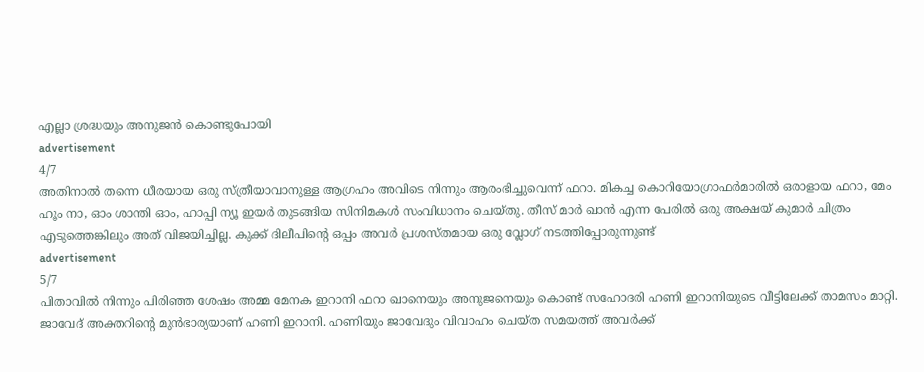എല്ലാ ശ്രദ്ധയും അനുജൻ കൊണ്ടുപോയി
advertisement
4/7
അതിനാൽ തന്നെ ധീരയായ ഒരു സ്ത്രീയാവാനുള്ള ആഗ്രഹം അവിടെ നിന്നും ആരംഭിച്ചുവെന്ന് ഫറാ. മികച്ച കൊറിയോഗ്രാഫർമാരിൽ ഒരാളായ ഫറാ, മേം ഹൂം നാ, ഓം ശാന്തി ഓം, ഹാപ്പി ന്യൂ ഇയർ തുടങ്ങിയ സിനിമകൾ സംവിധാനം ചെയ്‌തു. തീസ് മാർ ഖാൻ എന്ന പേരിൽ ഒരു അക്ഷയ് കുമാർ ചിത്രം എടുത്തെങ്കിലും അത് വിജയിച്ചില്ല. കുക്ക് ദിലീപിന്റെ ഒപ്പം അവർ പ്രശസ്തമായ ഒരു വ്ലോഗ് നടത്തിപ്പോരുന്നുണ്ട്
advertisement
5/7
പിതാവിൽ നിന്നും പിരിഞ്ഞ ശേഷം അമ്മ മേനക ഇറാനി ഫറാ ഖാനെയും അനുജനെയും കൊണ്ട് സഹോദരി ഹണി ഇറാനിയുടെ വീട്ടിലേക്ക് താമസം മാറ്റി. ജാവേദ് അക്തറിന്റെ മുൻഭാര്യയാണ് ഹണി ഇറാനി. ഹണിയും ജാവേദും വിവാഹം ചെയ്ത സമയത്ത് അവർക്ക്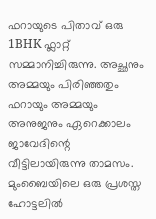ഫറായുടെ പിതാവ് ഒരു 1BHK ഫ്ലാറ്റ് സമ്മാനിച്ചിരുന്നു. അച്ഛനും അമ്മയും പിരിഞ്ഞതും ഫറായും അമ്മയും അനുജനും ഏറെക്കാലം ജാവേദിന്റെ വീട്ടിലായിരുന്നു താമസം. മുംബൈയിലെ ഒരു പ്രശസ്ത ഹോട്ടലിൽ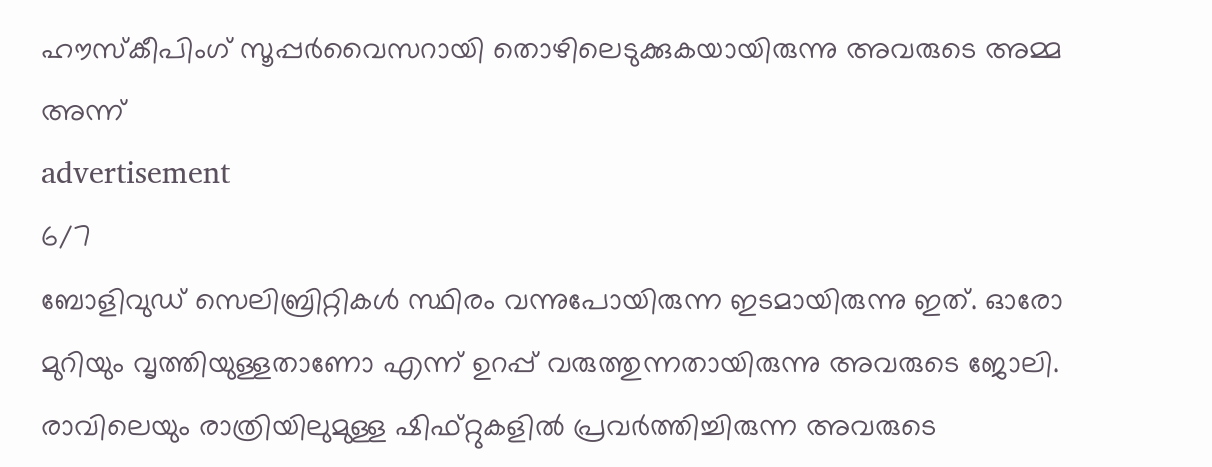ഹൗസ്കീപിംഗ് സൂപ്പർവൈസറായി തൊഴിലെടുക്കുകയായിരുന്നു അവരുടെ അമ്മ അന്ന്
advertisement
6/7
ബോളിവുഡ് സെലിബ്രിറ്റികൾ സ്ഥിരം വന്നുപോയിരുന്ന ഇടമായിരുന്നു ഇത്. ഓരോ മുറിയും വൃത്തിയുള്ളതാണോ എന്ന്‌ ഉറപ്പ് വരുത്തുന്നതായിരുന്നു അവരുടെ ജോലി. രാവിലെയും രാത്രിയിലുമുള്ള ഷിഫ്റ്റുകളിൽ പ്രവർത്തിച്ചിരുന്ന അവരുടെ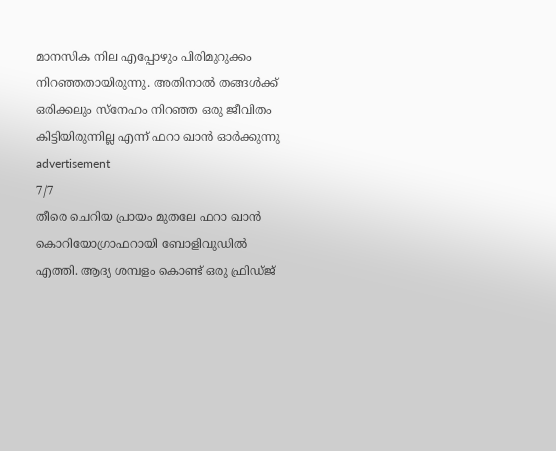മാനസിക നില എപ്പോഴും പിരിമുറുക്കം നിറഞ്ഞതായിരുന്നു. അതിനാൽ തങ്ങൾക്ക് ഒരിക്കലും സ്നേഹം നിറഞ്ഞ ഒരു ജീവിതം കിട്ടിയിരുന്നില്ല എന്ന്‌ ഫറാ ഖാൻ ഓർക്കുന്നു
advertisement
7/7
തീരെ ചെറിയ പ്രായം മുതലേ ഫറാ ഖാൻ കൊറിയോഗ്രാഫറായി ബോളിവുഡിൽ എത്തി. ആദ്യ ശമ്പളം കൊണ്ട് ഒരു ഫ്രിഡ്ജ്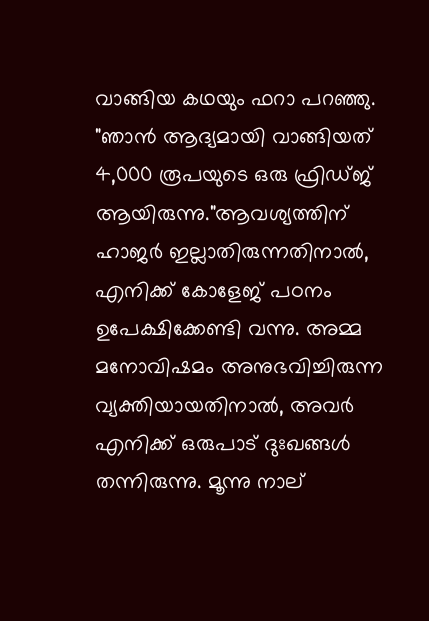വാങ്ങിയ കഥയും ഫറാ പറഞ്ഞു. "ഞാൻ ആദ്യമായി വാങ്ങിയത് 4,000 രൂപയുടെ ഒരു ഫ്രിഡ്ജ് ആയിരുന്നു."ആവശ്യത്തിന് ഹാജർ ഇല്ലാതിരുന്നതിനാൽ, എനിക്ക് കോളേജ് പഠനം ഉപേക്ഷിക്കേണ്ടി വന്നു. അമ്മ മനോവിഷമം അനുഭവിച്ചിരുന്ന വ്യക്തിയായതിനാൽ, അവർ എനിക്ക് ഒരുപാട് ദുഃഖങ്ങൾ തന്നിരുന്നു. മൂന്നു നാല്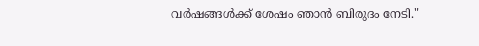വർഷങ്ങൾക്ക് ശേഷം ഞാൻ ബിരുദം നേടി."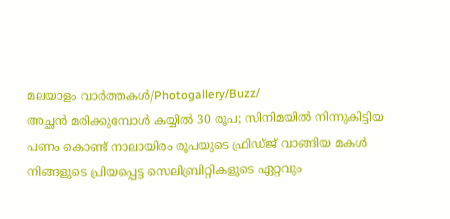മലയാളം വാർത്തകൾ/Photogallery/Buzz/
അച്ഛൻ മരിക്കുമ്പോൾ കയ്യിൽ 30 രൂപ; സിനിമയിൽ നിന്നുകിട്ടിയ പണം കൊണ്ട് നാലായിരം രൂപയുടെ ഫ്രിഡ്ജ് വാങ്ങിയ മകൾ
നിങ്ങളുടെ പ്രിയപ്പെട്ട സെലിബ്രിറ്റികളുടെ ഏറ്റവും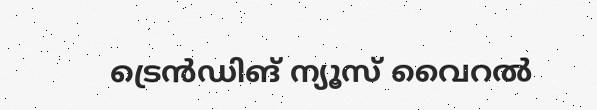ട്രെൻഡിങ് ന്യൂസ് വൈറൽ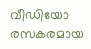വീഡിയോ രസകരമായ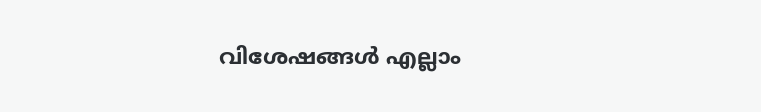വിശേഷങ്ങൾ എല്ലാം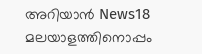അറിയാൻ News18 മലയാളത്തിനൊപ്പം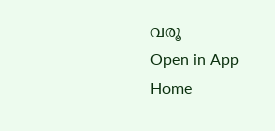വരൂ
Open in App
Home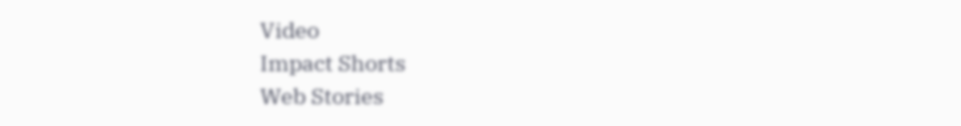Video
Impact Shorts
Web Stories